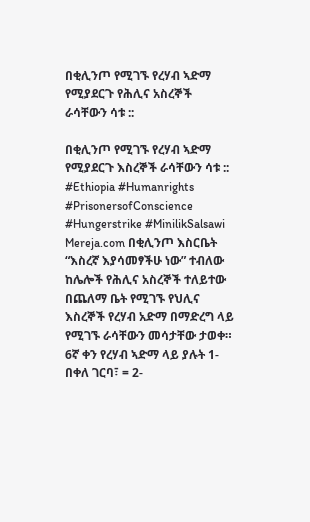በቂሊንጦ የሚገኙ የረሃብ ኣድማ የሚያደርጉ የሕሊና አስረኞች ራሳቸውን ሳቱ ::

በቂሊንጦ የሚገኙ የረሃብ ኣድማ የሚያደርጉ እስረኞች ራሳቸውን ሳቱ :: #Ethiopia #Humanrights #PrisonersofConscience #Hungerstrike #MinilikSalsawi Mereja.com በቂሊንጦ እስርቤት “እስረኛ እያሳመፃችሁ ነው” ተብለው ከሌሎች የሕሊና አስረኞች ተለይተው በጨለማ ቤት የሚገኙ የህሊና እስረኞች የረሃብ አድማ በማድረግ ላይ የሚገኙ ራሳቸውን መሳታቸው ታወቀ። 6ኛ ቀን የረሃብ ኣድማ ላይ ያሉት 1- በቀለ ገርባ፣ = 2-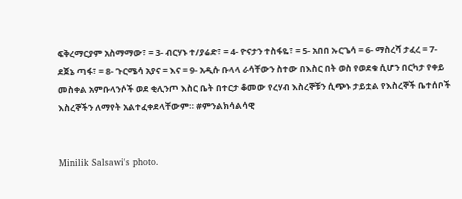ፍቅረማርያም አስማማው፣ = 3- ብርሃኑ ተ/ያሬድ፣ = 4- ዮናታን ተስፋዬ፣ = 5- አበበ ኡርጌሳ = 6- ማስረሻ ታፈረ = 7- ደጀኔ ጣፋ፣ = 8- ጉርሜሳ አያና = እና = 9- አዲሱ ቡላላ ራሳቸውን ስተው በእስር በት ወስ የወደቁ ሲሆን በርካታ የቀይ መስቀል አምቡላንሶች ወደ ቂሊንጦ እስር ቤት በተርታ ቆመው የረሃብ እስረኞቹን ሲጭኑ ታይቷል የእስረኞች ቤተሰቦች እስረኞችን ለማየት አልተፈቀደላቸውም። #ምንልክሳልሳዊ


Minilik Salsawi's photo.